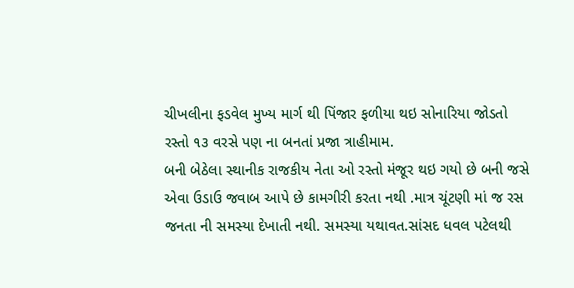ચીખલીના ફડવેલ મુખ્ય માર્ગ થી પિંજાર ફળીયા થઇ સોનારિયા જોડતો રસ્તો ૧૩ વરસે પણ ના બનતાં પ્રજા ત્રાહીમામ.
બની બેઠેલા સ્થાનીક રાજકીય નેતા ઓ રસ્તો મંજૂર થઇ ગયો છે બની જસે એવા ઉડાઉ જવાબ આપે છે કામગીરી કરતા નથી .માત્ર ચૂંટણી માં જ રસ જનતા ની સમસ્યા દેખાતી નથી. સમસ્યા યથાવત.સાંસદ ધવલ પટેલથી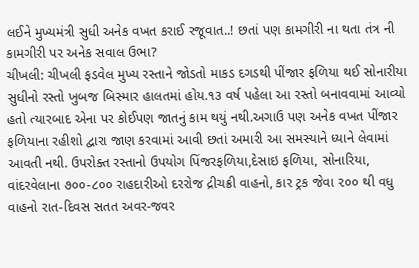લઈને મુખ્યમંત્રી સુધી અનેક વખત કરાઈ રજૂવાત..! છતાં પણ કામગીરી ના થતા તંત્ર ની કામગીરી પર અનેક સવાલ ઉભા?
ચીખલી: ચીખલી ફડવેલ મુખ્ય રસ્તાને જોડતો માકડ દગડથી પીંજાર ફળિયા થઈ સોનારીયા સુધીનો રસ્તો ખુબજ બિસ્માર હાલતમાં હોય.૧૩ વર્ષ પહેલા આ રસ્તો બનાવવામાં આવ્યો હતો ત્યારબાદ એના પર કોઈપણ જાતનું કામ થયું નથી.અગાઉ પણ અનેક વખત પીંજાર ફળિયાના રહીશો દ્વારા જાણ કરવામાં આવી છતાં અમારી આ સમસ્યાને ધ્યાને લેવામાં આવતી નથી. ઉપરોક્ત રસ્તાનો ઉપયોગ પિંજરફળિયા,દેસાઇ ફળિયા, સોનારિયા, વાંદરવેલાના ૭૦૦-૮૦૦ રાહદારીઓ દરરોજ દ્રીચક્રી વાહનો, કાર ટ્રક જેવા ૨૦૦ થી વધુ વાહનો રાત-દિવસ સતત અવર-જવર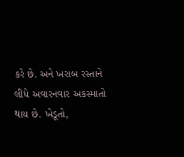કરે છે. અને ખરાબ રસ્તાને લીધે અવારનવાર અકસ્માતો થાય છે. ખેડૂતો,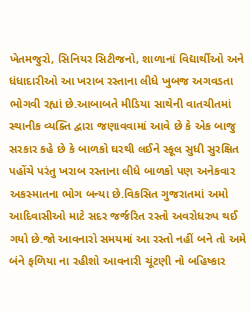ખેતમજુરો, સિનિયર સિટીજનો, શાળાનાં વિદ્યાર્થીઓ અને ધંધાદારીઓ આ ખરાબ રસ્તાના લીધે ખુબજ અગવડતા ભોગવી રહ્યાં છે.આબાબતે મીડિયા સાથેની વાતચીતમાં સ્થાનીક વ્યક્તિ દ્વારા જણાવવામાં આવે છે કે એક બાજુ સરકાર કહે છે કે બાળકો ઘરથી લઈને સ્કૂલ સુધી સુરક્ષિત પહોંચે પરંતુ ખરાબ રસ્તાના લીધે બાળકો પણ અનેકવાર અકસ્માતના ભોગ બન્યા છે.વિકસિત ગુજરાતમાં અમો આદિવાસીઓ માટે સદર જર્જરિત રસ્તો અવરોધરુપ થઈ ગયો છે.જો આવનારો સમયમાં આ રસ્તો નહીં બને તો અમે બંને ફળિયા ના રહીશો આવનારી ચૂંટણી નો બહિષ્કાર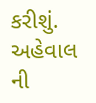કરીશું. અહેવાલ ની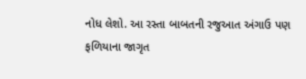નોધ લેશો. આ રસ્તા બાબતની રજુઆત અંગાઉ પણ ફળિયાના જાગૃત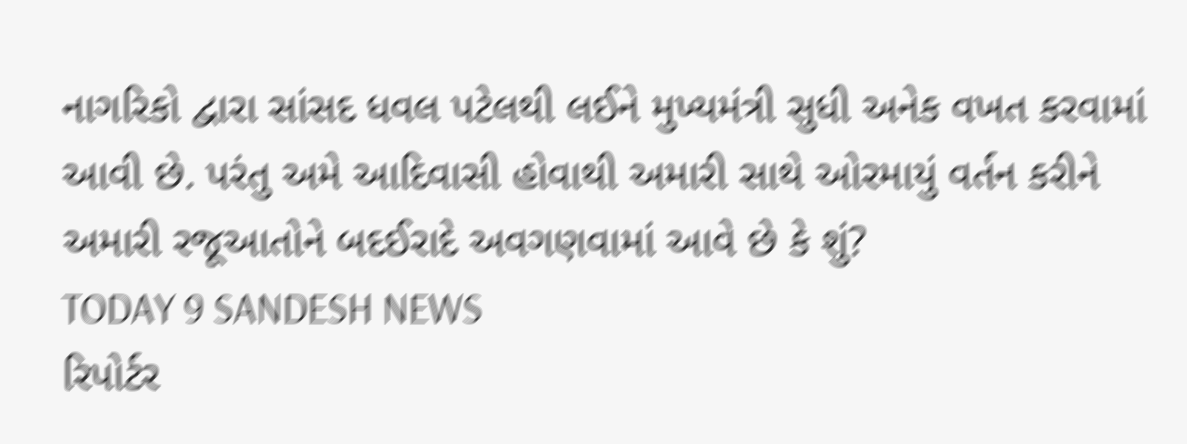નાગરિકો દ્વારા સાંસદ ધવલ પટેલથી લઈને મુખ્યમંત્રી સુધી અનેક વખત કરવામાં આવી છે. પરંતુ અમે આદિવાસી હોવાથી અમારી સાથે ઓરમાયું વર્તન કરીને અમારી રજૂઆતોને બદઈરાદે અવગણવામાં આવે છે કે શું?
TODAY 9 SANDESH NEWS
રિપોર્ટર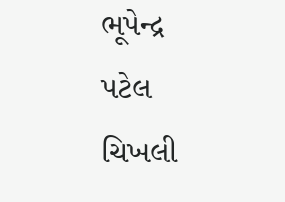ભૂપેન્દ્ર પટેલ
ચિખલી